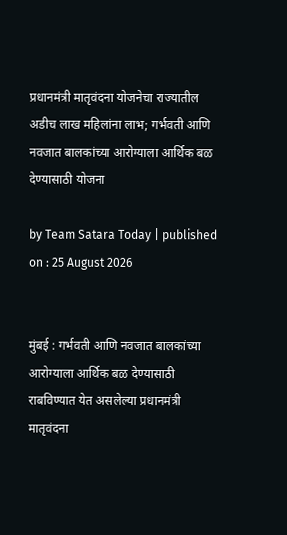प्रधानमंत्री मातृवंदना योजनेचा राज्यातील अडीच लाख महिलांना लाभ; गर्भवती आणि नवजात बालकांच्या आरोग्याला आर्थिक बळ देण्यासाठी योजना

by Team Satara Today | published on : 25 August 2026


मुंबई : गर्भवती आणि नवजात बालकांच्या आरोग्याला आर्थिक बळ देण्यासाठी राबविण्यात येत असलेल्या प्रधानमंत्री मातृवंदना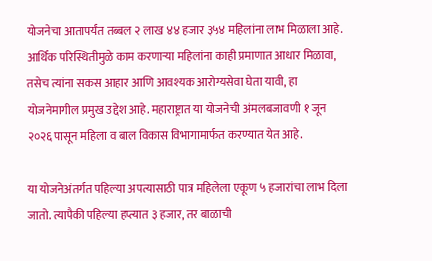योजनेचा आतापर्यंत तब्बल २ लाख ४४ हजार ३५४ महिलांना लाभ मिळाला आहे. आर्थिक परिस्थितीमुळे काम करणाऱ्या महिलांना काही प्रमाणात आधार मिळावा, तसेच त्यांना सकस आहार आणि आवश्यक आरोग्यसेवा घेता यावी, हा योजनेमागील प्रमुख उद्देश आहे. महाराष्ट्रात या योजनेची अंमलबजावणी १ जून २०२६ पासून महिला व बाल विकास विभागामार्फत करण्यात येत आहे.

या योजनेअंतर्गत पहिल्या अपत्यासाठी पात्र महिलेला एकूण ५ हजारांचा लाभ दिला जातो. त्यापैकी पहिल्या हप्त्यात ३ हजार, तर बाळाची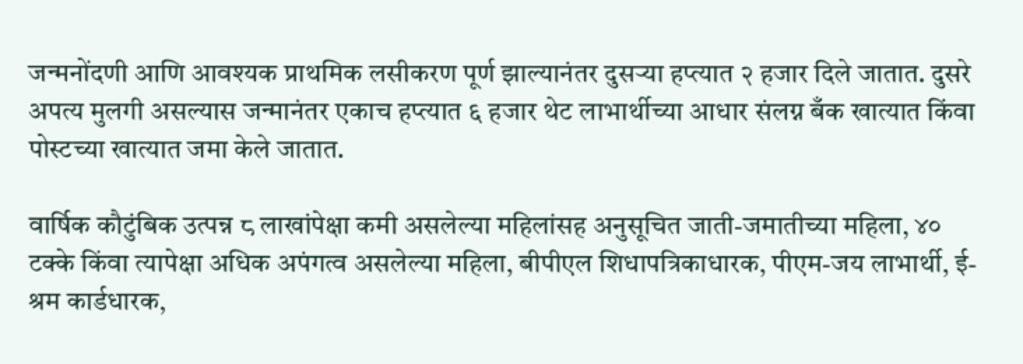जन्मनोंदणी आणि आवश्यक प्राथमिक लसीकरण पूर्ण झाल्यानंतर दुसऱ्या हप्त्यात २ हजार दिले जातात. दुसरे अपत्य मुलगी असल्यास जन्मानंतर एकाच हप्त्यात ६ हजार थेट लाभार्थीच्या आधार संलग्न बँक खात्यात किंवा पोस्टच्या खात्यात जमा केले जातात.

वार्षिक कौटुंबिक उत्पन्न ८ लाखांपेक्षा कमी असलेल्या महिलांसह अनुसूचित जाती-जमातीच्या महिला, ४० टक्के किंवा त्यापेक्षा अधिक अपंगत्व असलेल्या महिला, बीपीएल शिधापत्रिकाधारक, पीएम-जय लाभार्थी, ई-श्रम कार्डधारक,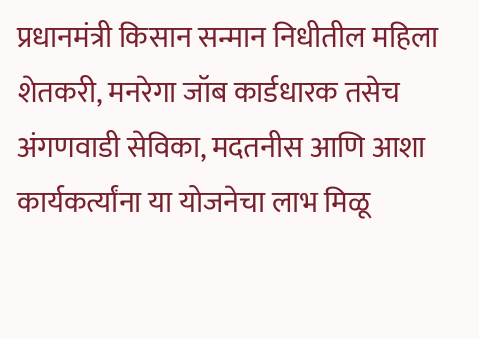प्रधानमंत्री किसान सन्मान निधीतील महिला शेतकरी, मनरेगा जॉब कार्डधारक तसेच अंगणवाडी सेविका, मदतनीस आणि आशा कार्यकर्त्यांना या योजनेचा लाभ मिळू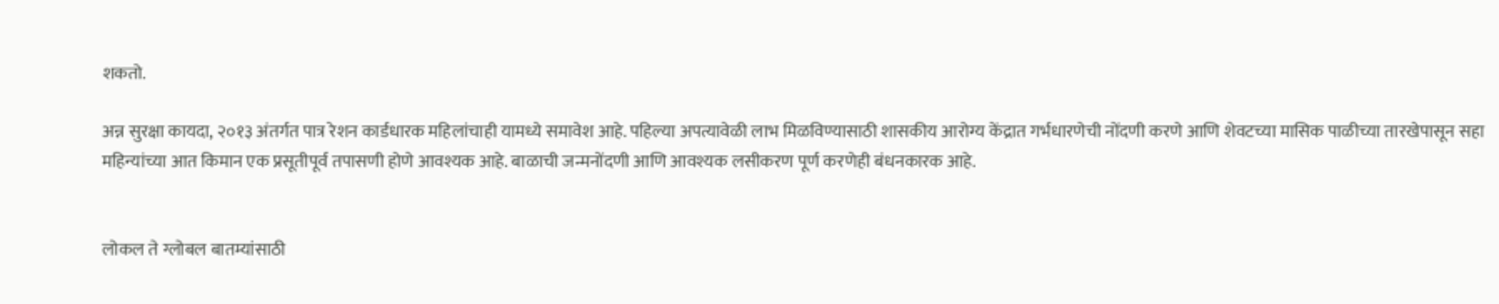शकतो.

अन्न सुरक्षा कायदा, २०१३ अंतर्गत पात्र रेशन कार्डधारक महिलांचाही यामध्ये समावेश आहे. पहिल्या अपत्यावेळी लाभ मिळविण्यासाठी शासकीय आरोग्य केंद्रात गर्भधारणेची नोंदणी करणे आणि शेवटच्या मासिक पाळीच्या तारखेपासून सहा महिन्यांच्या आत किमान एक प्रसूतीपूर्व तपासणी होणे आवश्यक आहे. बाळाची जन्मनोंदणी आणि आवश्यक लसीकरण पूर्ण करणेही बंधनकारक आहे.


लोकल ते ग्लोबल बातम्यांसाठी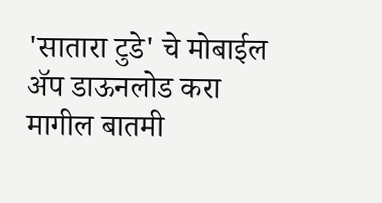'सातारा टुडे' चे मोबाईल ॲप डाऊनलोड करा
मागील बातमी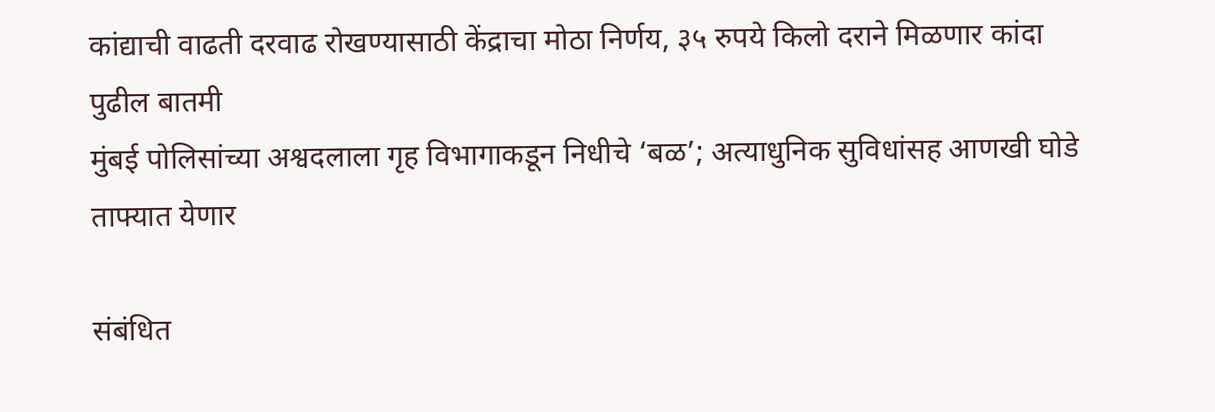कांद्याची वाढती दरवाढ रोखण्यासाठी केंद्राचा मोठा निर्णय, ३५ रुपये किलो दराने मिळणार कांदा
पुढील बातमी
मुंबई पोलिसांच्या अश्वदलाला गृह विभागाकडून निधीचे ‘बळ’; अत्याधुनिक सुविधांसह आणखी घोडे ताफ्यात येणार

संबंधित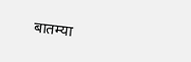बातम्या